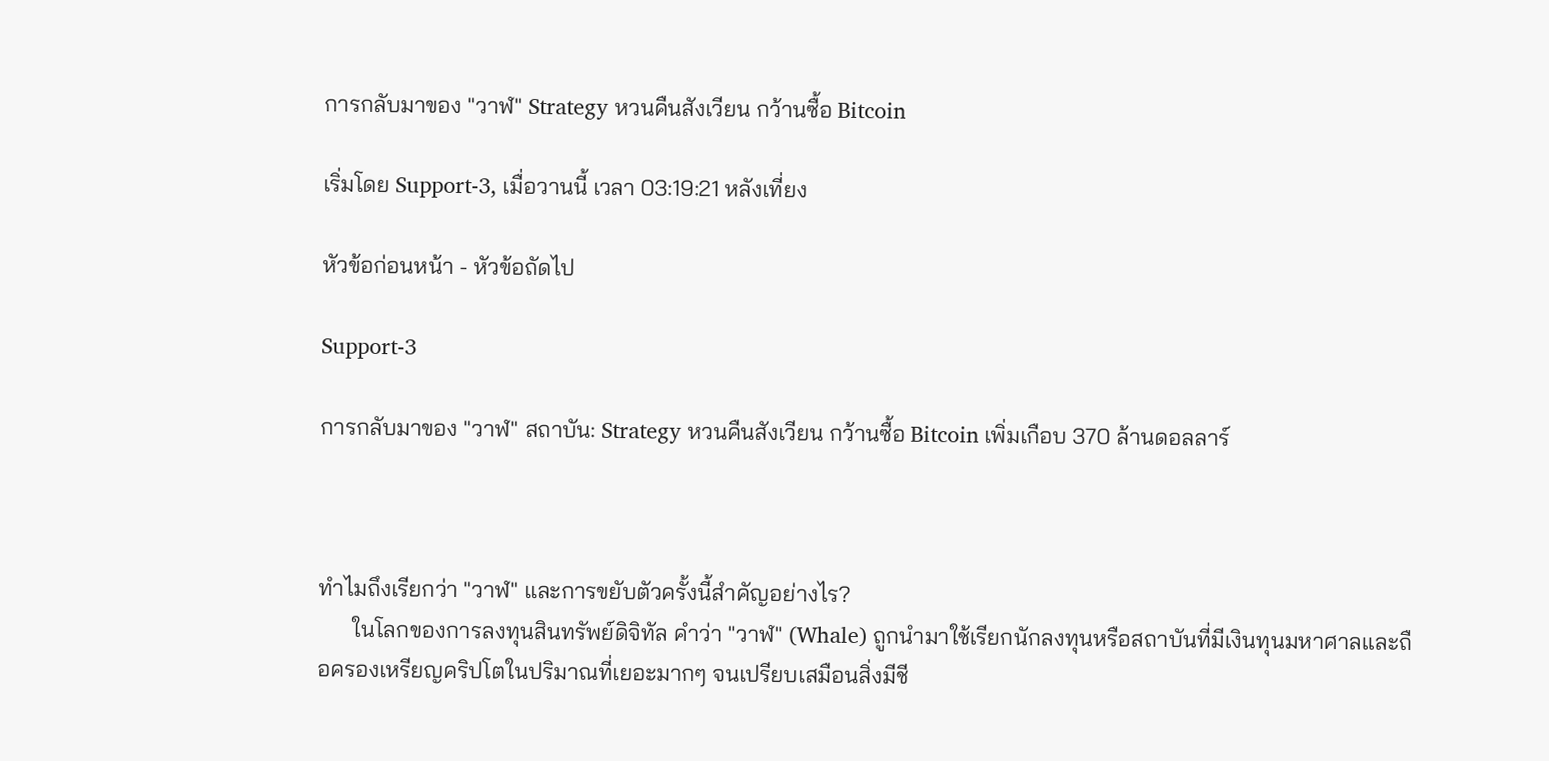การกลับมาของ "วาฬ" Strategy หวนคืนสังเวียน กว้านซื้อ Bitcoin

เริ่มโดย Support-3, เมื่อวานนี้ เวลา 03:19:21 หลังเที่ยง

หัวข้อก่อนหน้า - หัวข้อถัดไป

Support-3

การกลับมาของ "วาฬ" สถาบัน: Strategy หวนคืนสังเวียน กว้านซื้อ Bitcoin เพิ่มเกือบ 370 ล้านดอลลาร์



ทำไมถึงเรียกว่า "วาฬ" และการขยับตัวครั้งนี้สำคัญอย่างไร?
      ในโลกของการลงทุนสินทรัพย์ดิจิทัล คำว่า "วาฬ" (Whale) ถูกนำมาใช้เรียกนักลงทุนหรือสถาบันที่มีเงินทุนมหาศาลและถือครองเหรียญคริปโตในปริมาณที่เยอะมากๆ จนเปรียบเสมือนสิ่งมีชี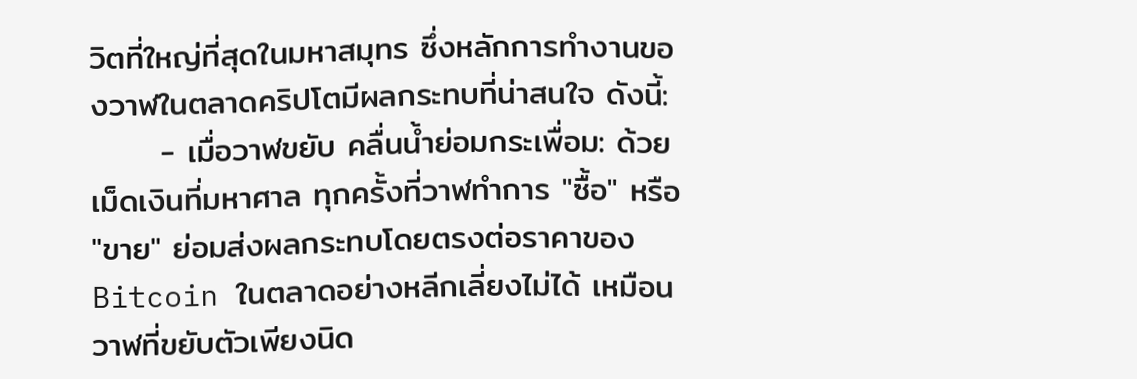วิตที่ใหญ่ที่สุดในมหาสมุทร ซึ่งหลักการทำงานของวาฬในตลาดคริปโตมีผลกระทบที่น่าสนใจ ดังนี้:
      - เมื่อวาฬขยับ คลื่นน้ำย่อมกระเพื่อม: ด้วยเม็ดเงินที่มหาศาล ทุกครั้งที่วาฬทำการ "ซื้อ" หรือ "ขาย" ย่อมส่งผลกระทบโดยตรงต่อราคาของ Bitcoin ในตลาดอย่างหลีกเลี่ยงไม่ได้ เหมือนวาฬที่ขยับตัวเพียงนิด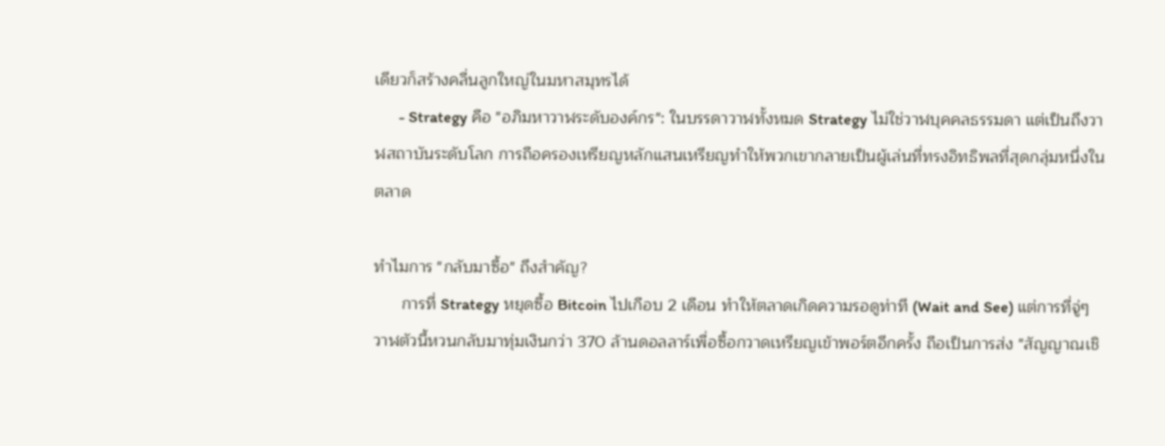เดียวก็สร้างคลื่นลูกใหญ่ในมหาสมุทรได้
      - Strategy คือ "อภิมหาวาฬระดับองค์กร": ในบรรดาวาฬทั้งหมด Strategy ไม่ใช่วาฬบุคคลธรรมดา แต่เป็นถึงวาฬสถาบันระดับโลก การถือครองเหรียญหลักแสนเหรียญทำให้พวกเขากลายเป็นผู้เล่นที่ทรงอิทธิพลที่สุดกลุ่มหนึ่งในตลาด

ทำไมการ "กลับมาซื้อ" ถึงสำคัญ?
      การที่ Strategy หยุดซื้อ Bitcoin ไปเกือบ 2 เดือน ทำให้ตลาดเกิดความรอดูท่าที (Wait and See) แต่การที่จู่ๆ วาฬตัวนี้หวนกลับมาทุ่มเงินกว่า 370 ล้านดอลลาร์เพื่อซื้อกวาดเหรียญเข้าพอร์ตอีกครั้ง ถือเป็นการส่ง "สัญญาณเชิ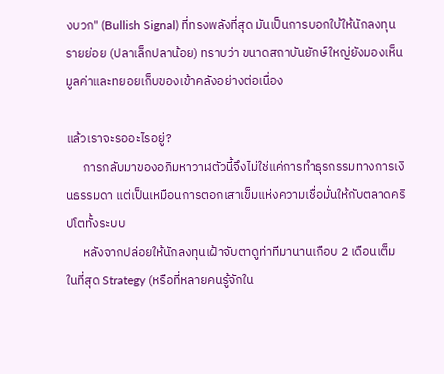งบวก" (Bullish Signal) ที่ทรงพลังที่สุด มันเป็นการบอกใบ้ให้นักลงทุนรายย่อย (ปลาเล็กปลาน้อย) ทราบว่า ขนาดสถาบันยักษ์ใหญ่ยังมองเห็นมูลค่าและทยอยเก็บของเข้าคลังอย่างต่อเนื่อง

แล้วเราจะรออะไรอยู่?
      การกลับมาของอภิมหาวาฬตัวนี้จึงไม่ใช่แค่การทำธุรกรรมทางการเงินธรรมดา แต่เป็นเหมือนการตอกเสาเข็มแห่งความเชื่อมั่นให้กับตลาดคริปโตทั้งระบบ
      หลังจากปล่อยให้นักลงทุนเฝ้าจับตาดูท่าทีมานานเกือบ 2 เดือนเต็ม ในที่สุด Strategy (หรือที่หลายคนรู้จักใน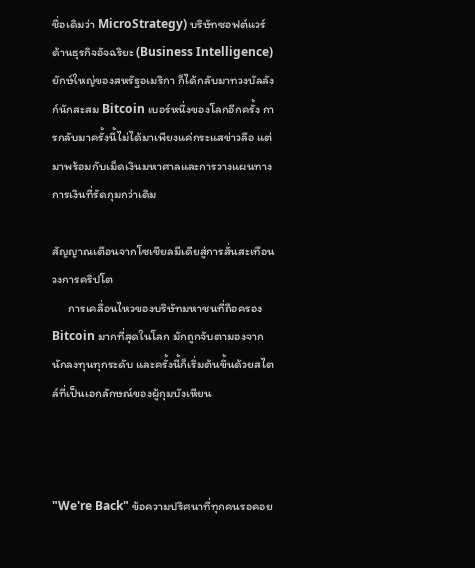ชื่อเดิมว่า MicroStrategy) บริษัทซอฟต์แวร์ด้านธุรกิจอัจฉริยะ (Business Intelligence) ยักษ์ใหญ่ของสหรัฐอเมริกา ก็ได้กลับมาทวงบัลลังก์นักสะสม Bitcoin เบอร์หนึ่งของโลกอีกครั้ง การกลับมาครั้งนี้ไม่ได้มาเพียงแค่กระแสข่าวลือ แต่มาพร้อมกับเม็ดเงินมหาศาลและการวางแผนทางการเงินที่รัดกุมกว่าเดิม

สัญญาณเตือนจากโซเชียลมีเดียสู่การสั่นสะเทือนวงการคริปโต
      การเคลื่อนไหวของบริษัทมหาชนที่ถือครอง Bitcoin มากที่สุดในโลก มักถูกจับตามองจากนักลงทุนทุกระดับ และครั้งนี้ก็เริ่มต้นขึ้นด้วยสไตล์ที่เป็นเอกลักษณ์ของผู้กุมบังเหียน



"We're Back" ข้อความปริศนาที่ทุกคนรอคอย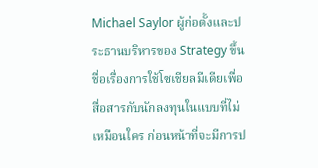Michael Saylor ผู้ก่อตั้งและประธานบริหารของ Strategy ขึ้นชื่อเรื่องการใช้โซเชียลมีเดียเพื่อสื่อสารกับนักลงทุนในแบบที่ไม่เหมือนใคร ก่อนหน้าที่จะมีการป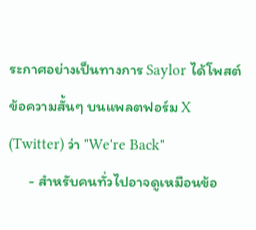ระกาศอย่างเป็นทางการ Saylor ได้โพสต์ข้อความสั้นๆ บนแพลตฟอร์ม X (Twitter) ว่า "We're Back"
      - สำหรับคนทั่วไปอาจดูเหมือนข้อ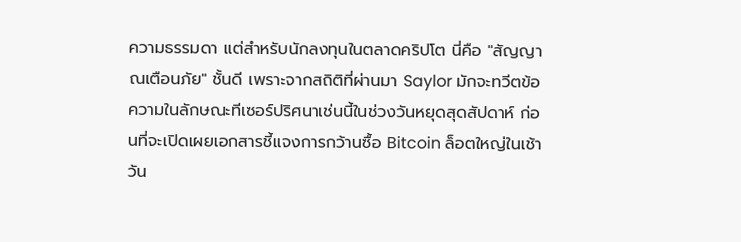ความธรรมดา แต่สำหรับนักลงทุนในตลาดคริปโต นี่คือ "สัญญาณเตือนภัย" ชั้นดี เพราะจากสถิติที่ผ่านมา Saylor มักจะทวีตข้อความในลักษณะทีเซอร์ปริศนาเช่นนี้ในช่วงวันหยุดสุดสัปดาห์ ก่อนที่จะเปิดเผยเอกสารชี้แจงการกว้านซื้อ Bitcoin ล็อตใหญ่ในเช้าวัน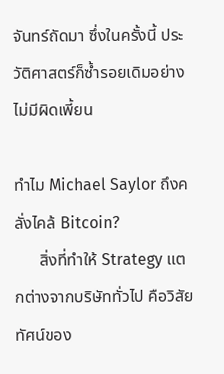จันทร์ถัดมา ซึ่งในครั้งนี้ ประวัติศาสตร์ก็ซ้ำรอยเดิมอย่างไม่มีผิดเพี้ยน

ทำไม Michael Saylor ถึงคลั่งไคล้ Bitcoin?
      สิ่งที่ทำให้ Strategy แตกต่างจากบริษัททั่วไป คือวิสัยทัศน์ของ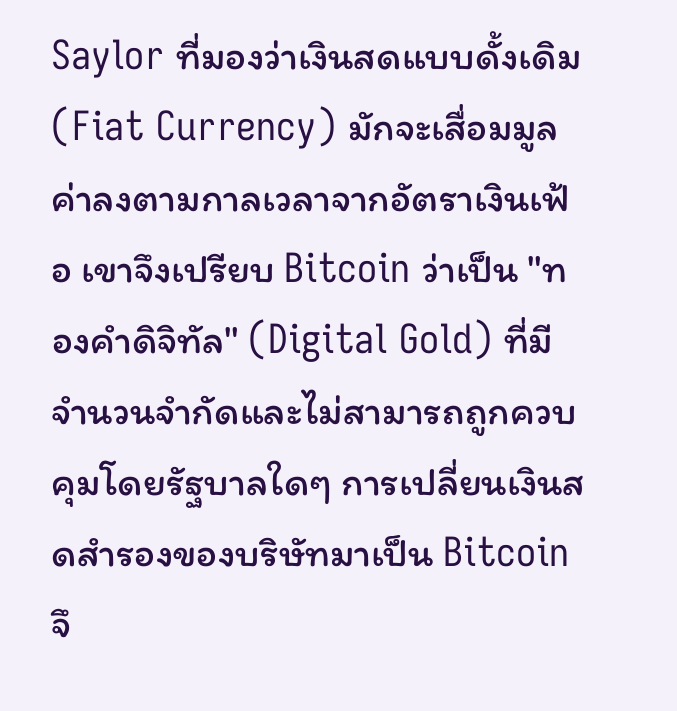Saylor ที่มองว่าเงินสดแบบดั้งเดิม (Fiat Currency) มักจะเสื่อมมูลค่าลงตามกาลเวลาจากอัตราเงินเฟ้อ เขาจึงเปรียบ Bitcoin ว่าเป็น "ทองคำดิจิทัล" (Digital Gold) ที่มีจำนวนจำกัดและไม่สามารถถูกควบคุมโดยรัฐบาลใดๆ การเปลี่ยนเงินสดสำรองของบริษัทมาเป็น Bitcoin จึ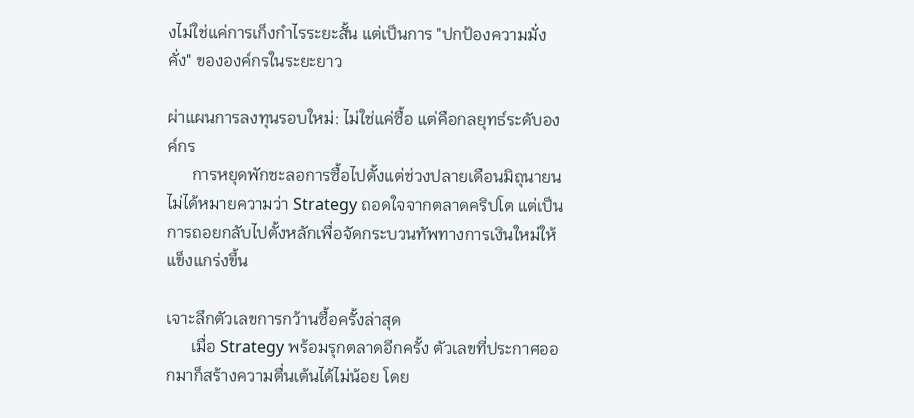งไม่ใช่แค่การเก็งกำไรระยะสั้น แต่เป็นการ "ปกป้องความมั่งคั่ง" ขององค์กรในระยะยาว

ผ่าแผนการลงทุนรอบใหม่: ไม่ใช่แค่ซื้อ แต่คือกลยุทธ์ระดับองค์กร
      การหยุดพักชะลอการซื้อไปตั้งแต่ช่วงปลายเดือนมิถุนายนไม่ได้หมายความว่า Strategy ถอดใจจากตลาดคริปโต แต่เป็นการถอยกลับไปตั้งหลักเพื่อจัดกระบวนทัพทางการเงินใหม่ให้แข็งแกร่งขึ้น

เจาะลึกตัวเลขการกว้านซื้อครั้งล่าสุด
      เมื่อ Strategy พร้อมรุกตลาดอีกครั้ง ตัวเลขที่ประกาศออกมาก็สร้างความตื่นเต้นได้ไม่น้อย โดย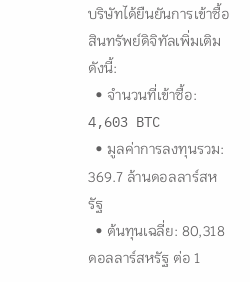บริษัทได้ยืนยันการเข้าซื้อสินทรัพย์ดิจิทัลเพิ่มเติมดังนี้:
  • จำนวนที่เข้าซื้อ: 4,603 BTC
  • มูลค่าการลงทุนรวม: 369.7 ล้านดอลลาร์สหรัฐ
  • ต้นทุนเฉลี่ย: 80,318 ดอลลาร์สหรัฐ ต่อ 1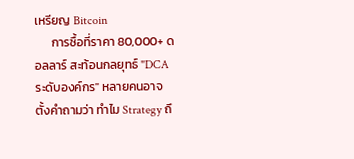เหรียญ Bitcoin
      การซื้อที่ราคา 80,000+ ดอลลาร์ สะท้อนกลยุทธ์ "DCA ระดับองค์กร" หลายคนอาจตั้งคำถามว่า ทำไม Strategy ถึ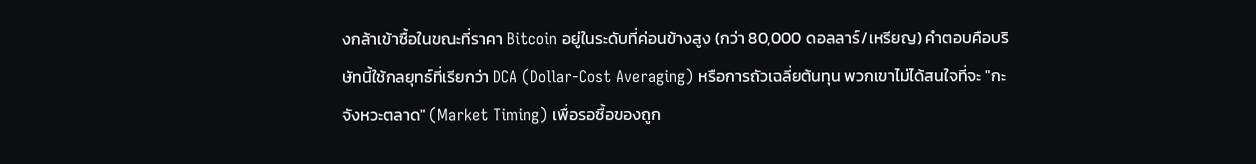งกล้าเข้าซื้อในขณะที่ราคา Bitcoin อยู่ในระดับที่ค่อนข้างสูง (กว่า 80,000 ดอลลาร์/เหรียญ) คำตอบคือบริษัทนี้ใช้กลยุทธ์ที่เรียกว่า DCA (Dollar-Cost Averaging) หรือการถัวเฉลี่ยต้นทุน พวกเขาไม่ได้สนใจที่จะ "กะจังหวะตลาด" (Market Timing) เพื่อรอซื้อของถูก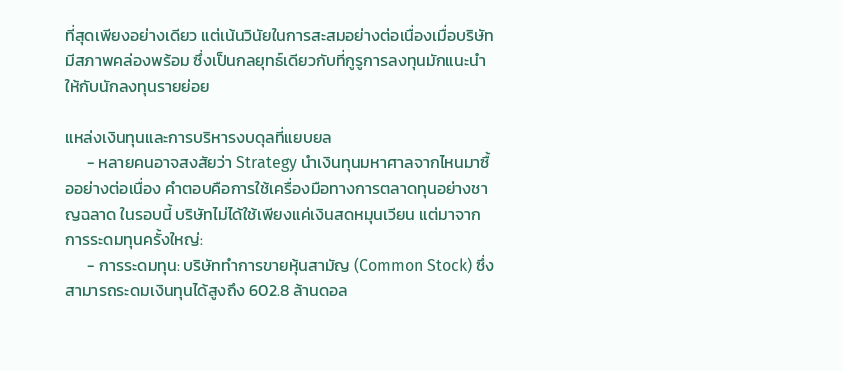ที่สุดเพียงอย่างเดียว แต่เน้นวินัยในการสะสมอย่างต่อเนื่องเมื่อบริษัทมีสภาพคล่องพร้อม ซึ่งเป็นกลยุทธ์เดียวกับที่กูรูการลงทุนมักแนะนำให้กับนักลงทุนรายย่อย

แหล่งเงินทุนและการบริหารงบดุลที่แยบยล
      - หลายคนอาจสงสัยว่า Strategy นำเงินทุนมหาศาลจากไหนมาซื้ออย่างต่อเนื่อง คำตอบคือการใช้เครื่องมือทางการตลาดทุนอย่างชาญฉลาด ในรอบนี้ บริษัทไม่ได้ใช้เพียงแค่เงินสดหมุนเวียน แต่มาจากการระดมทุนครั้งใหญ่:
      - การระดมทุน: บริษัททำการขายหุ้นสามัญ (Common Stock) ซึ่งสามารถระดมเงินทุนได้สูงถึง 602.8 ล้านดอล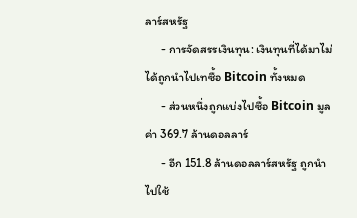ลาร์สหรัฐ
      - การจัดสรรเงินทุน: เงินทุนที่ได้มาไม่ได้ถูกนำไปเทซื้อ Bitcoin ทั้งหมด
      - ส่วนหนึ่งถูกแบ่งไปซื้อ Bitcoin มูลค่า 369.7 ล้านดอลลาร์
      - อีก 151.8 ล้านดอลลาร์สหรัฐ ถูกนำไปใช้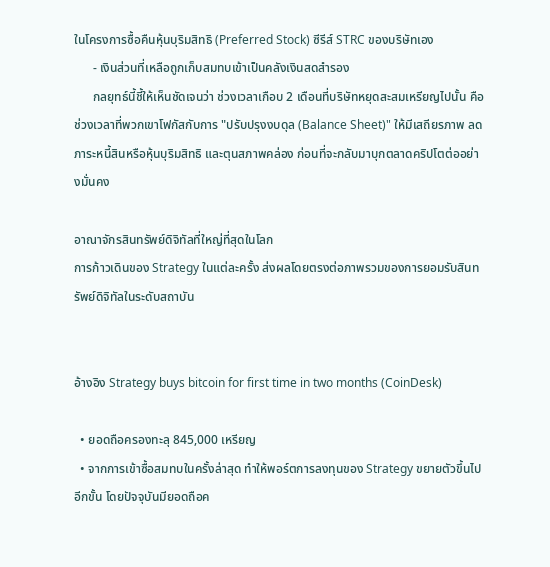ในโครงการซื้อคืนหุ้นบุริมสิทธิ (Preferred Stock) ซีรีส์ STRC ของบริษัทเอง
      - เงินส่วนที่เหลือถูกเก็บสมทบเข้าเป็นคลังเงินสดสำรอง
      กลยุทธ์นี้ชี้ให้เห็นชัดเจนว่า ช่วงเวลาเกือบ 2 เดือนที่บริษัทหยุดสะสมเหรียญไปนั้น คือช่วงเวลาที่พวกเขาโฟกัสกับการ "ปรับปรุงงบดุล (Balance Sheet)" ให้มีเสถียรภาพ ลดภาระหนี้สินหรือหุ้นบุริมสิทธิ และตุนสภาพคล่อง ก่อนที่จะกลับมาบุกตลาดคริปโตต่ออย่างมั่นคง

อาณาจักรสินทรัพย์ดิจิทัลที่ใหญ่ที่สุดในโลก
การก้าวเดินของ Strategy ในแต่ละครั้ง ส่งผลโดยตรงต่อภาพรวมของการยอมรับสินทรัพย์ดิจิทัลในระดับสถาบัน


อ้างอิง Strategy buys bitcoin for first time in two months (CoinDesk)

  • ยอดถือครองทะลุ 845,000 เหรียญ
  • จากการเข้าซื้อสมทบในครั้งล่าสุด ทำให้พอร์ตการลงทุนของ Strategy ขยายตัวขึ้นไปอีกขั้น โดยปัจจุบันมียอดถือค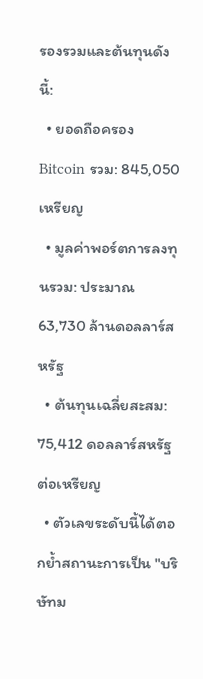รองรวมและต้นทุนดังนี้:
  • ยอดถือครอง Bitcoin รวม: 845,050 เหรียญ
  • มูลค่าพอร์ตการลงทุนรวม: ประมาณ 63,730 ล้านดอลลาร์สหรัฐ
  • ต้นทุนเฉลี่ยสะสม: 75,412 ดอลลาร์สหรัฐ ต่อเหรียญ
  • ตัวเลขระดับนี้ได้ตอกย้ำสถานะการเป็น "บริษัทม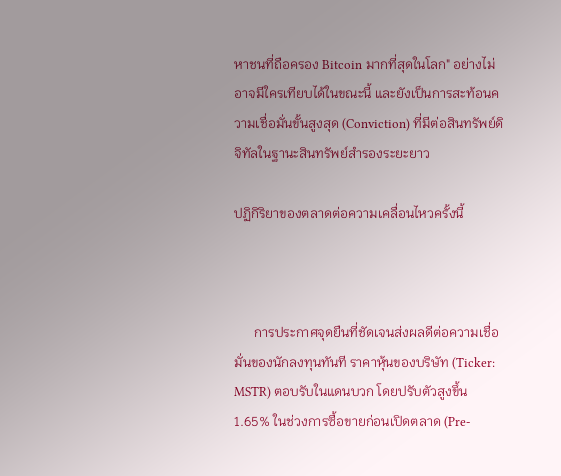หาชนที่ถือครอง Bitcoin มากที่สุดในโลก" อย่างไม่อาจมีใครเทียบได้ในขณะนี้ และยังเป็นการสะท้อนความเชื่อมั่นขั้นสูงสุด (Conviction) ที่มีต่อสินทรัพย์ดิจิทัลในฐานะสินทรัพย์สำรองระยะยาว

ปฏิกิริยาของตลาดต่อความเคลื่อนไหวครั้งนี้



      การประกาศจุดยืนที่ชัดเจนส่งผลดีต่อความเชื่อมั่นของนักลงทุนทันที ราคาหุ้นของบริษัท (Ticker: MSTR) ตอบรับในแดนบวก โดยปรับตัวสูงขึ้น 1.65% ในช่วงการซื้อขายก่อนเปิดตลาด (Pre-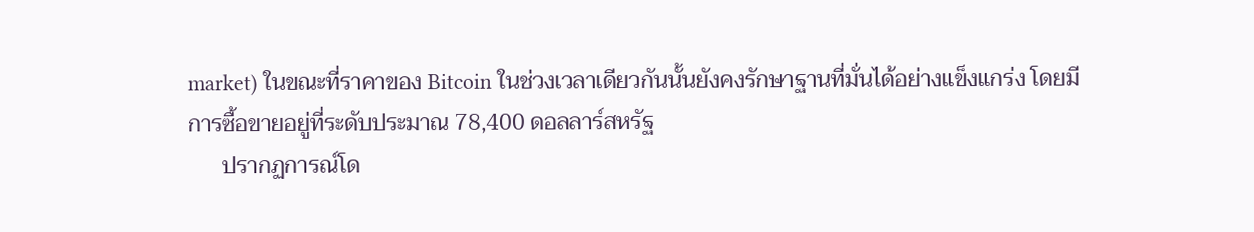market) ในขณะที่ราคาของ Bitcoin ในช่วงเวลาเดียวกันนั้นยังคงรักษาฐานที่มั่นได้อย่างแข็งแกร่ง โดยมีการซื้อขายอยู่ที่ระดับประมาณ 78,400 ดอลลาร์สหรัฐ
      ปรากฏการณ์โด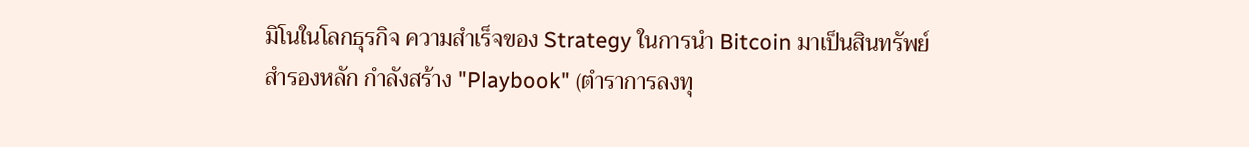มิโนในโลกธุรกิจ ความสำเร็จของ Strategy ในการนำ Bitcoin มาเป็นสินทรัพย์สำรองหลัก กำลังสร้าง "Playbook" (ตำราการลงทุ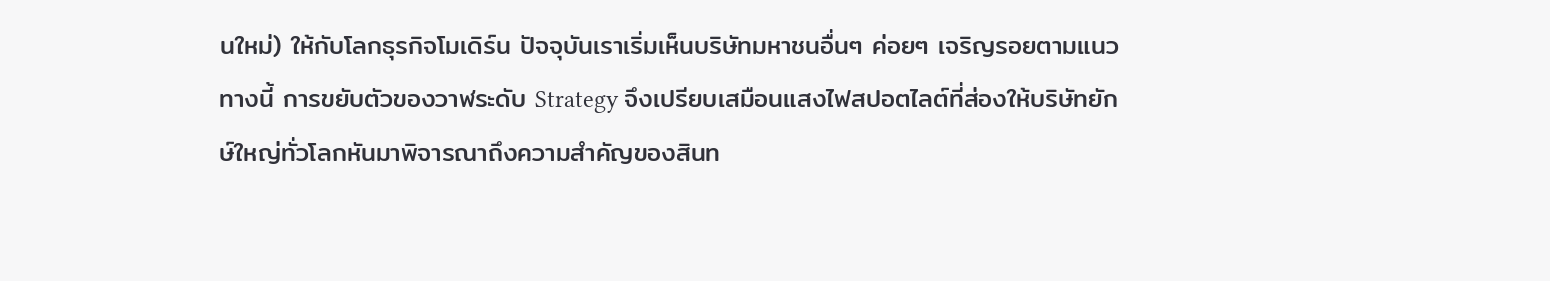นใหม่) ให้กับโลกธุรกิจโมเดิร์น ปัจจุบันเราเริ่มเห็นบริษัทมหาชนอื่นๆ ค่อยๆ เจริญรอยตามแนวทางนี้ การขยับตัวของวาฬระดับ Strategy จึงเปรียบเสมือนแสงไฟสปอตไลต์ที่ส่องให้บริษัทยักษ์ใหญ่ทั่วโลกหันมาพิจารณาถึงความสำคัญของสินท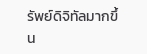รัพย์ดิจิทัลมากขึ้น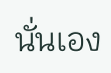นั่นเอง